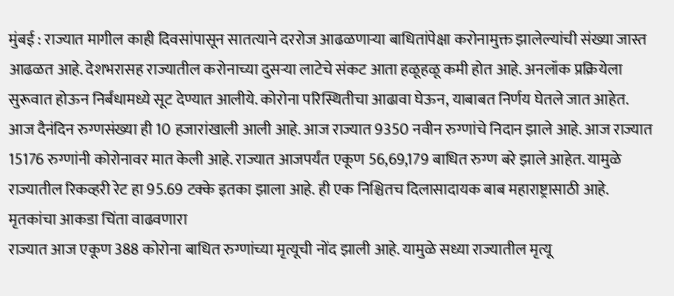मुंबई : राज्यात मागील काही दिवसांपासून सातत्याने दररोज आढळणाऱ्या बाधितांपेक्षा करोनामुक्त झालेल्यांची संख्या जास्त आढळत आहे. देशभरासह राज्यातील करोनाच्या दुसऱ्या लाटेचे संकट आता हळूहळू कमी होत आहे. अनलॉक प्रक्रियेला सुरूवात होऊन निर्बंधामध्ये सूट देण्यात आलीये. कोरोना परिस्थितीचा आढावा घेऊन, याबाबत निर्णय घेतले जात आहेत.
आज दैनंदिन रुग्णसंख्या ही 10 हजारांखाली आली आहे. आज राज्यात 9350 नवीन रुग्णांचे निदान झाले आहे. आज राज्यात 15176 रुग्णांनी कोरोनावर मात केली आहे. राज्यात आजपर्यंत एकूण 56,69,179 बाधित रुग्ण बरे झाले आहेत. यामुळे राज्यातील रिकव्हरी रेट हा 95.69 टक्के इतका झाला आहे. ही एक निश्चितच दिलासादायक बाब महाराष्ट्रासाठी आहे.
मृतकांचा आकडा चिंता वाढवणारा
राज्यात आज एकूण 388 कोरोना बाधित रुग्णांच्या मृत्यूची नोंद झाली आहे. यामुळे सध्या राज्यातील मृत्यू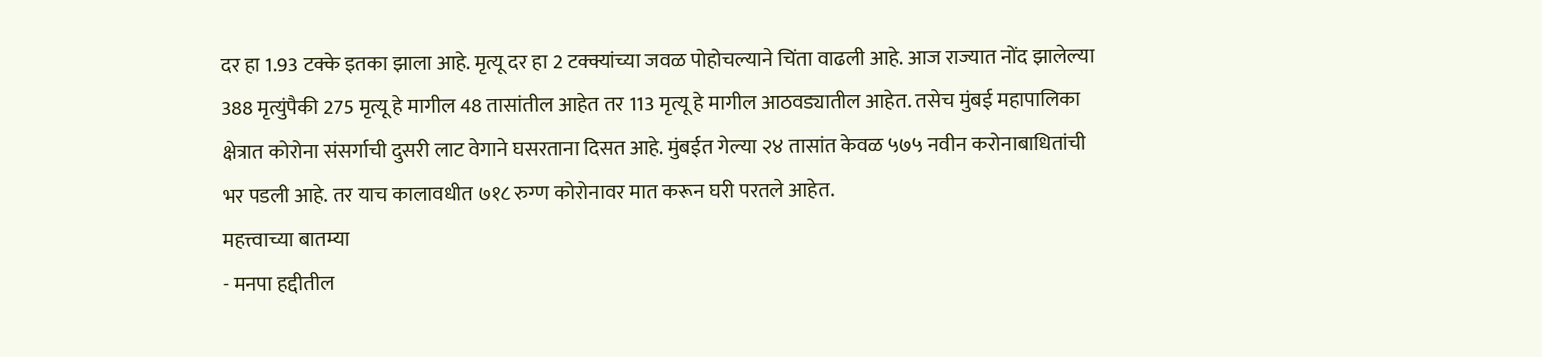दर हा 1.93 टक्के इतका झाला आहे. मृत्यू दर हा 2 टक्क्यांच्या जवळ पोहोचल्याने चिंता वाढली आहे. आज राज्यात नोंद झालेल्या 388 मृत्युंपैकी 275 मृत्यू हे मागील 48 तासांतील आहेत तर 113 मृत्यू हे मागील आठवड्यातील आहेत. तसेच मुंबई महापालिका क्षेत्रात कोरोना संसर्गाची दुसरी लाट वेगाने घसरताना दिसत आहे. मुंबईत गेल्या २४ तासांत केवळ ५७५ नवीन करोनाबाधितांची भर पडली आहे. तर याच कालावधीत ७१८ रुग्ण कोरोनावर मात करून घरी परतले आहेत.
महत्त्वाच्या बातम्या
- मनपा हद्दीतील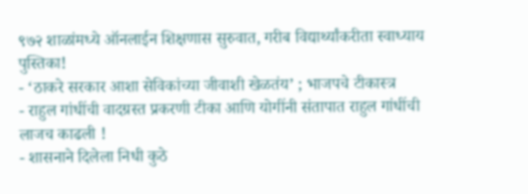९७२ शाळांमध्ये ऑनलाईन शिक्षणास सुरुवात, गरीब विद्यार्थ्यांकरीता स्वाध्याय पुस्तिका!
- ‘ठाकरे सरकार आशा सेविकांच्या जीवाशी खेळतंय’ ; भाजपचे टीकास्त्र
- राहुल गांधींची वादग्रस्त प्रकरणी टीका आणि योगींनी संतापात राहुल गांधींची लाजच काढली !
- शासनाने दिलेला निधी कुठे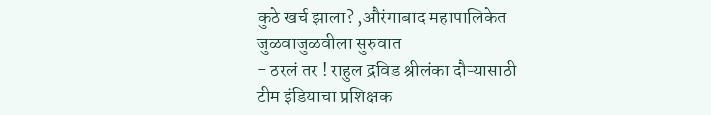कुठे खर्च झाला? ,औरंगाबाद महापालिकेत जुळवाजुळवीला सुरुवात
- ठरलं तर ! राहुल द्रविड श्रीलंका दौऱ्यासाठी टीम इंडियाचा प्रशिक्षक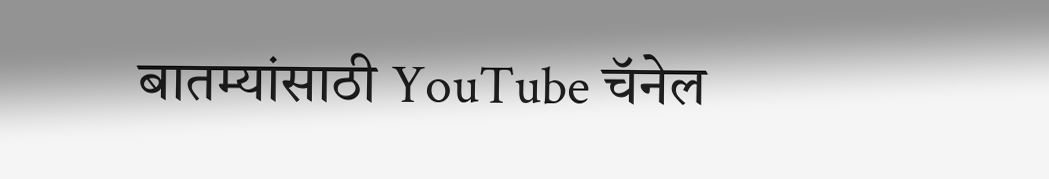बातम्यांसाठी YouTube चॅनेल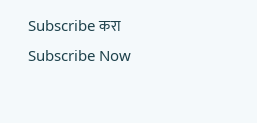Subscribe करा
Subscribe Now